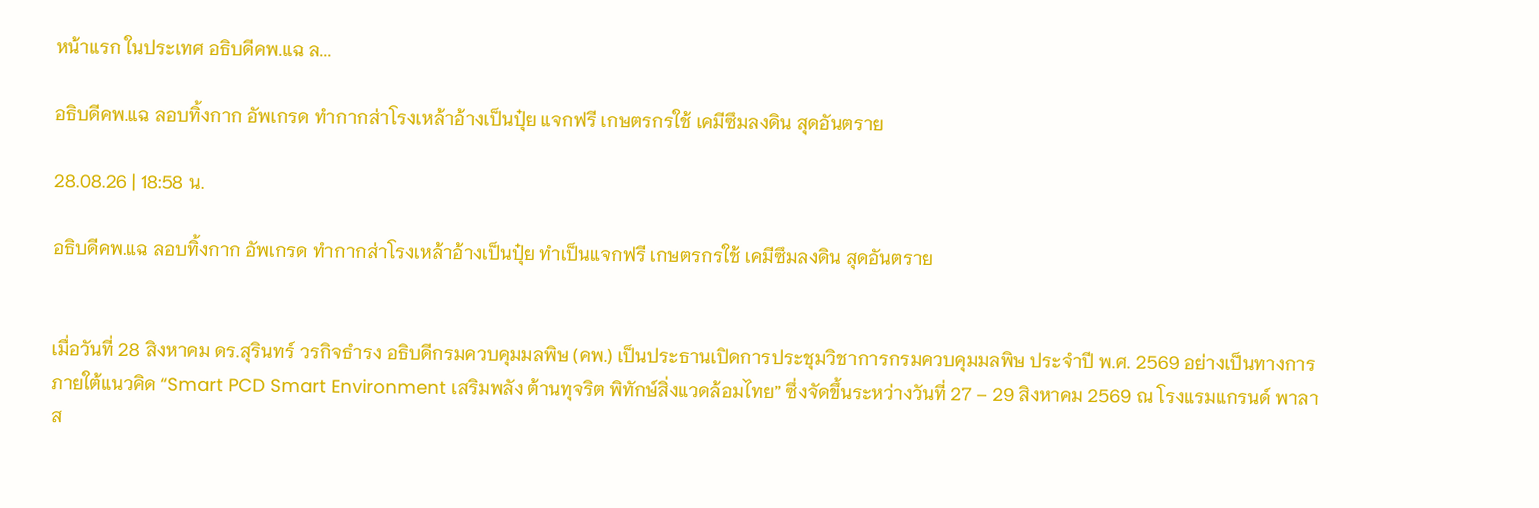หน้าแรก ในประเทศ อธิบดีคพ.แฉ ล...

อธิบดีคพ.แฉ ลอบทิ้งกาก อัพเกรด ทำกากส่าโรงเหล้าอ้างเป็นปุ๋ย แจกฟรี เกษตรกรใช้ เคมีซึมลงดิน สุดอันตราย

28.08.26 | 18:58 น.

อธิบดีคพ.แฉ ลอบทิ้งกาก อัพเกรด ทำกากส่าโรงเหล้าอ้างเป็นปุ๋ย ทำเป็นแจกฟรี เกษตรกรใช้ เคมีซึมลงดิน สุดอันตราย


เมื่อวันที่ 28 สิงหาคม ดร.สุรินทร์ วรกิจธำรง อธิบดีกรมควบคุมมลพิษ (คพ.) เป็นประธานเปิดการประชุมวิชาการกรมควบคุมมลพิษ ประจำปี พ.ศ. 2569 อย่างเป็นทางการ ภายใต้แนวคิด “Smart PCD Smart Environment เสริมพลัง ต้านทุจริต พิทักษ์สิ่งแวดล้อมไทย” ซึ่งจัดขึ้นระหว่างวันที่ 27 – 29 สิงหาคม 2569 ณ โรงแรมแกรนด์ พาลาส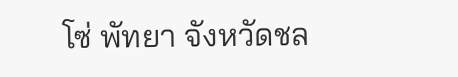โซ่ พัทยา จังหวัดชล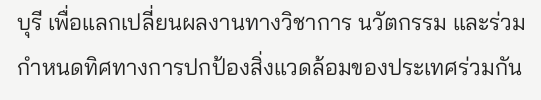บุรี เพื่อแลกเปลี่ยนผลงานทางวิชาการ นวัตกรรม และร่วมกำหนดทิศทางการปกป้องสิ่งแวดล้อมของประเทศร่วมกัน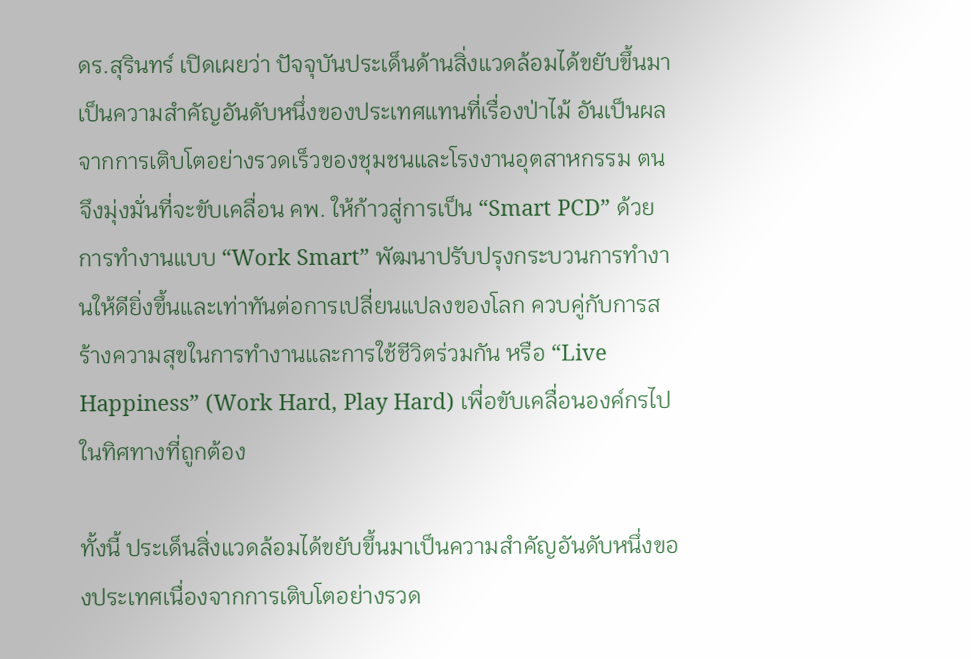ดร.สุรินทร์ เปิดเผยว่า ปัจจุบันประเด็นด้านสิ่งแวดล้อมได้ขยับขึ้นมาเป็นความสำคัญอันดับหนึ่งของประเทศแทนที่เรื่องป่าไม้ อันเป็นผลจากการเติบโตอย่างรวดเร็วของชุมชนและโรงงานอุตสาหกรรม ตนจึงมุ่งมั่นที่จะขับเคลื่อน คพ. ให้ก้าวสู่การเป็น “Smart PCD” ด้วยการทำงานแบบ “Work Smart” พัฒนาปรับปรุงกระบวนการทำงานให้ดียิ่งขึ้นและเท่าทันต่อการเปลี่ยนแปลงของโลก ควบคู่กับการสร้างความสุขในการทำงานและการใช้ชีวิตร่วมกัน หรือ “Live Happiness” (Work Hard, Play Hard) เพื่อขับเคลื่อนองค์กรไปในทิศทางที่ถูกต้อง

ทั้งนี้ ประเด็นสิ่งแวดล้อมได้ขยับขึ้นมาเป็นความสำคัญอันดับหนึ่งของประเทศเนื่องจากการเติบโตอย่างรวด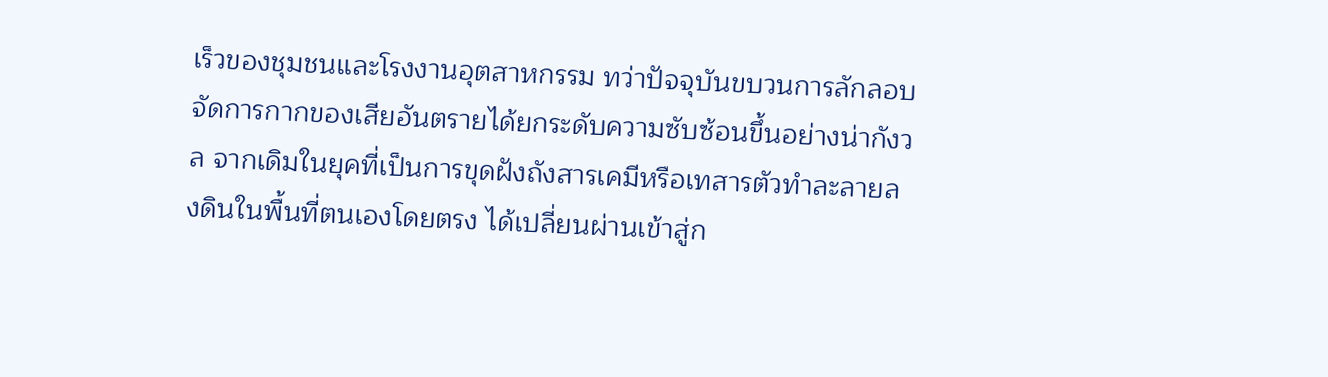เร็วของชุมชนและโรงงานอุตสาหกรรม ทว่าปัจจุบันขบวนการลักลอบจัดการกากของเสียอันตรายได้ยกระดับความซับซ้อนขึ้นอย่างน่ากังวล จากเดิมในยุคที่เป็นการขุดฝังถังสารเคมีหรือเทสารตัวทำละลายลงดินในพื้นที่ตนเองโดยตรง ได้เปลี่ยนผ่านเข้าสู่ก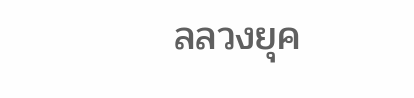ลลวงยุค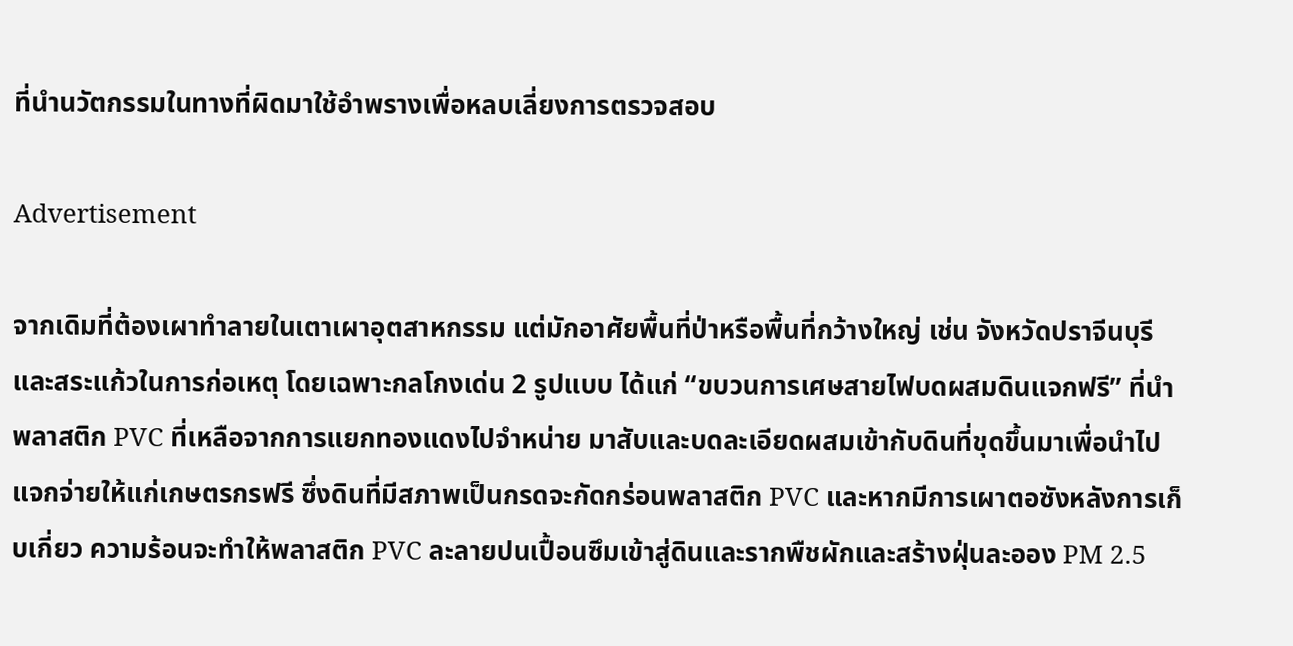ที่นำนวัตกรรมในทางที่ผิดมาใช้อำพรางเพื่อหลบเลี่ยงการตรวจสอบ

Advertisement

จากเดิมที่ต้องเผาทำลายในเตาเผาอุตสาหกรรม แต่มักอาศัยพื้นที่ป่าหรือพื้นที่กว้างใหญ่ เช่น จังหวัดปราจีนบุรีและสระแก้วในการก่อเหตุ โดยเฉพาะกลโกงเด่น 2 รูปแบบ ได้แก่ “ขบวนการเศษสายไฟบดผสมดินแจกฟรี” ที่นำพลาสติก PVC ที่เหลือจากการแยกทองแดงไปจำหน่าย มาสับและบดละเอียดผสมเข้ากับดินที่ขุดขึ้นมาเพื่อนำไปแจกจ่ายให้แก่เกษตรกรฟรี ซึ่งดินที่มีสภาพเป็นกรดจะกัดกร่อนพลาสติก PVC และหากมีการเผาตอซังหลังการเก็บเกี่ยว ความร้อนจะทำให้พลาสติก PVC ละลายปนเปื้อนซึมเข้าสู่ดินและรากพืชผักและสร้างฝุ่นละออง PM 2.5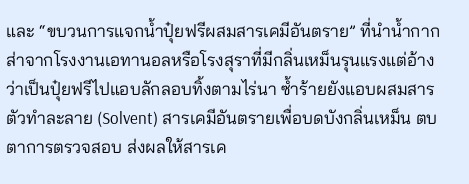และ “ขบวนการแจกน้ำปุ๋ยฟรีผสมสารเคมีอันตราย” ที่นำน้ำกากส่าจากโรงงานเอทานอลหรือโรงสุราที่มีกลิ่นเหม็นรุนแรงแต่อ้างว่าเป็นปุ๋ยฟรีไปแอบลักลอบทิ้งตามไร่นา ซ้ำร้ายยังแอบผสมสารตัวทำละลาย (Solvent) สารเคมีอันตรายเพื่อบดบังกลิ่นเหม็น ตบตาการตรวจสอบ ส่งผลให้สารเค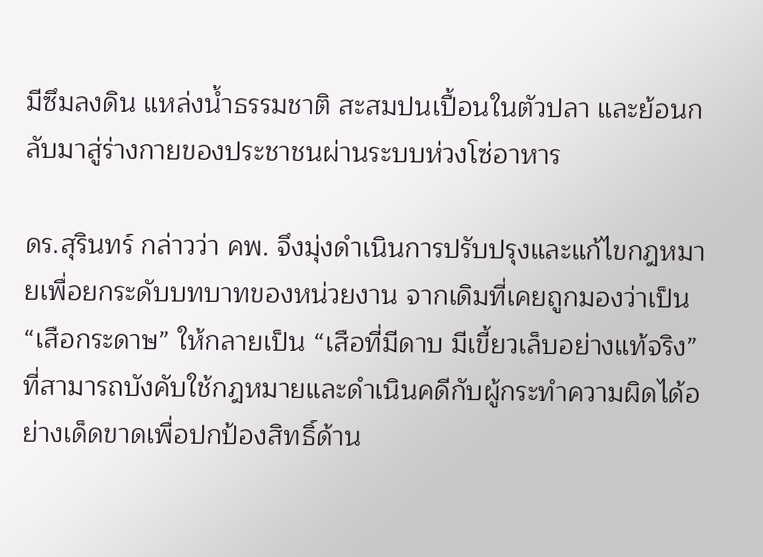มีซึมลงดิน แหล่งน้ำธรรมชาติ สะสมปนเปื้อนในตัวปลา และย้อนกลับมาสู่ร่างกายของประชาชนผ่านระบบห่วงโซ่อาหาร

ดร.สุรินทร์ กล่าวว่า คพ. จึงมุ่งดำเนินการปรับปรุงและแก้ไขกฎหมายเพื่อยกระดับบทบาทของหน่วยงาน จากเดิมที่เคยถูกมองว่าเป็น “เสือกระดาษ” ให้กลายเป็น “เสือที่มีดาบ มีเขี้ยวเล็บอย่างแท้จริง” ที่สามารถบังคับใช้กฎหมายและดำเนินคดีกับผู้กระทำความผิดได้อย่างเด็ดขาดเพื่อปกป้องสิทธิ์ด้าน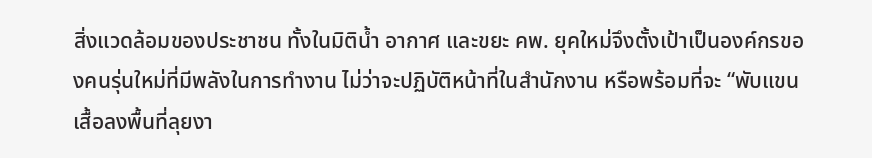สิ่งแวดล้อมของประชาชน ทั้งในมิติน้ำ อากาศ และขยะ คพ. ยุคใหม่จึงตั้งเป้าเป็นองค์กรของคนรุ่นใหม่ที่มีพลังในการทำงาน ไม่ว่าจะปฏิบัติหน้าที่ในสำนักงาน หรือพร้อมที่จะ “พับแขนเสื้อลงพื้นที่ลุยงา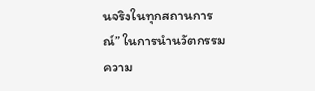นจริงในทุกสถานการณ์” ในการนำนวัตกรรมความ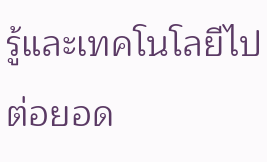รู้และเทคโนโลยีไปต่อยอด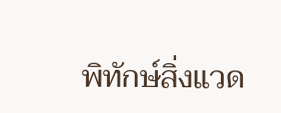พิทักษ์สิ่งแวด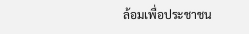ล้อมเพื่อประชาชน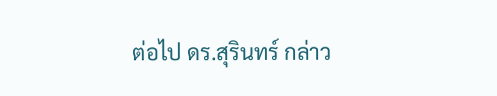ต่อไป ดร.สุรินทร์ กล่าว